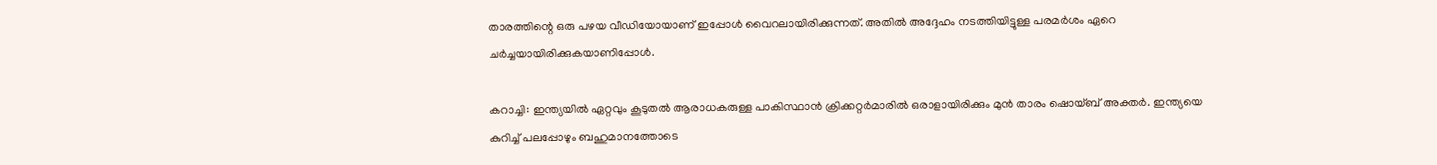താരത്തിന്റെ ഒരു പഴയ വീഡിയോയാണ് ഇപ്പോള്‍ വൈറലായിരിക്കുന്നത്. അതില്‍ അദ്ദേഹം നടത്തിയിട്ടുള്ള പരമര്‍ശം ഏറെ ചര്‍ച്ചയായിരിക്കുകയാണിപ്പോള്‍.

കറാച്ചി: ഇന്ത്യയില്‍ ഏറ്റവും കൂടുതല്‍ ആരാധകരുള്ള പാകിസ്ഥാന്‍ ക്രിക്കറ്റര്‍മാരില്‍ ഒരാളായിരിക്കും മുന്‍ താരം ഷൊയ്ബ് അക്തര്‍. ഇന്ത്യയെ കുറിച്ച് പലപ്പോഴും ബഹുമാനത്തോടെ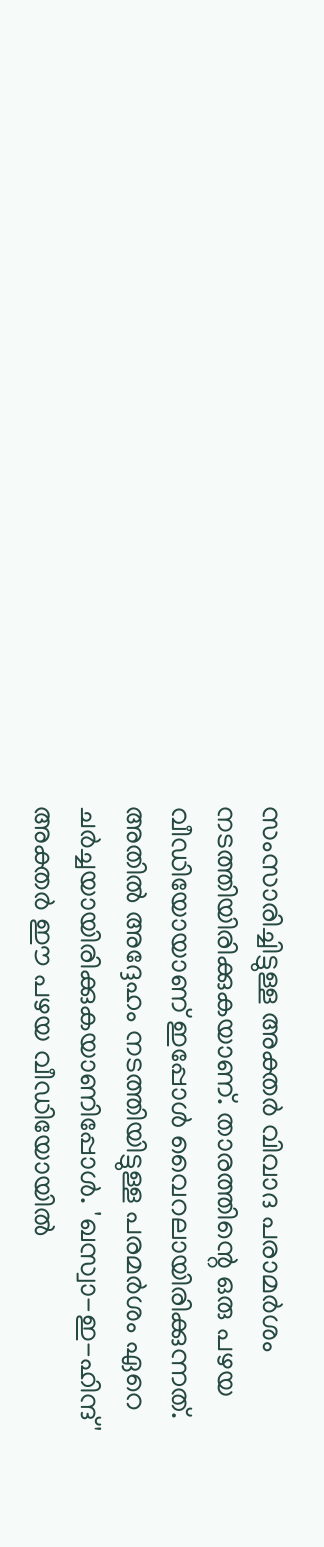സംസാരിച്ചിട്ടുള്ള അക്തര്‍ വിവാദ പരാമര്‍ശം നടത്തിയിരിക്കുകയാണ്. താരത്തിന്റെ ഒരു പഴയ വീഡിയോയാണ് ഇപ്പോള്‍ വൈറലായിരിക്കുന്നത്. അതില്‍ അദ്ദേഹം നടത്തിയിട്ടുള്ള പരമര്‍ശം ഏറെ ചര്‍ച്ചയായിരിക്കുകയാണിപ്പോള്‍. 'ഖസ്വാ-ഇ-ഹിന്ദ്' അക്തര്‍ ഈ പഴയ വീഡിയോയില്‍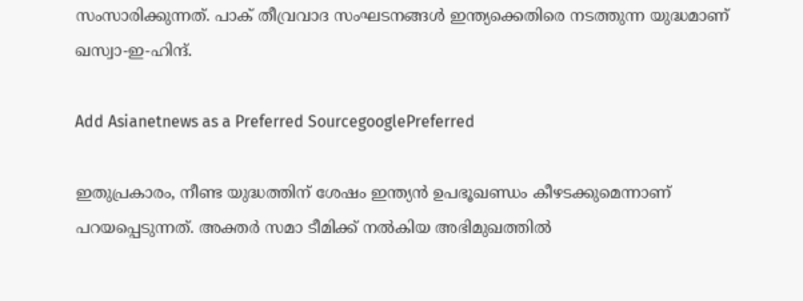സംസാരിക്കുന്നത്. പാക് തീവ്രവാദ സംഘടനങ്ങള്‍ ഇന്ത്യക്കെതിരെ നടത്തുന്ന യുദ്ധമാണ് ഖസ്വാ-ഇ-ഹിന്ദ്.

Add Asianetnews as a Preferred SourcegooglePreferred

ഇതുപ്രകാരം, നീണ്ട യുദ്ധത്തിന് ശേഷം ഇന്ത്യന്‍ ഉപഭൂഖണ്ഡം കീഴടക്കുമെന്നാണ് പറയപ്പെടുന്നത്. അക്തര്‍ സമാ ടീമിക്ക് നല്‍കിയ അഭിമുഖത്തില്‍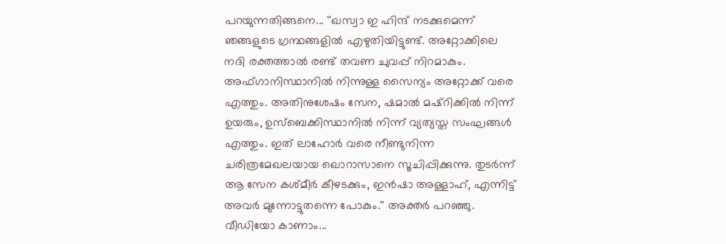പറയുന്നതിങ്ങനെ... ''ഖസ്വാ ഇ ഹിന്ദ് നടക്കുമെന്ന് ഞങ്ങളുടെ ഗ്രന്ഥങ്ങളില്‍ എഴുതിയിട്ടുണ്ട്. അറ്റോക്കിലെ നദി രക്തത്താല്‍ രണ്ട് തവണ ചുവപ്പ് നിറമാകും. അഫ്ഗാനിസ്ഥാനില്‍ നിന്നുള്ള സൈന്യം അറ്റോക്ക് വരെ എത്തും. അതിനുശേഷം സേന, ഷമാല്‍ മഷ്റിക്കില്‍ നിന്ന് ഉയരും, ഉസ്‌ബെക്കിസ്ഥാനില്‍ നിന്ന് വ്യത്യസ്ത സംഘങ്ങള്‍ എത്തും. ഇത് ലാഹോര്‍ വരെ നീണ്ടുനിന്ന ചരിത്രമേഖലയായ ഖൊറാസാനെ സൂചിപ്പിക്കുന്നു. തുടര്‍ന്ന് ആ സേന കശ്മീര്‍ കീഴടക്കും, ഇന്‍ഷാ അള്ളാഹ്, എന്നിട്ട് അവര്‍ മുന്നോട്ടുതന്നെ പോകും.'' അക്തര്‍ പറഞ്ഞു. വീഡിയോ കാണാം...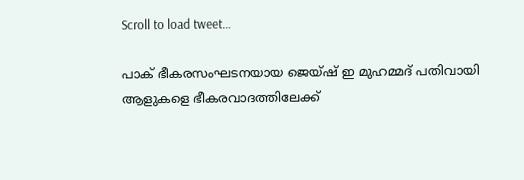Scroll to load tweet…

പാക് ഭീകരസംഘടനയായ ജെയ്ഷ് ഇ മുഹമ്മദ് പതിവായി ആളുകളെ ഭീകരവാദത്തിലേക്ക്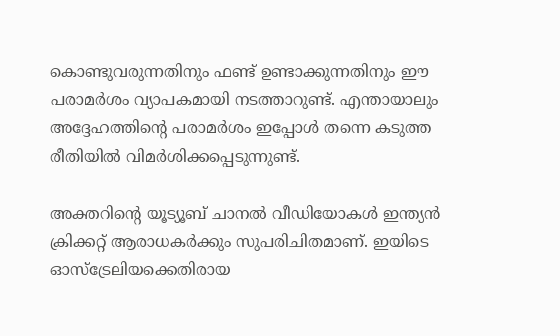കൊണ്ടുവരുന്നതിനും ഫണ്ട് ഉണ്ടാക്കുന്നതിനും ഈ പരാമര്‍ശം വ്യാപകമായി നടത്താറുണ്ട്. എന്തായാലും അദ്ദേഹത്തിന്റെ പരാമര്‍ശം ഇപ്പോള്‍ തന്നെ കടുത്ത രീതിയില്‍ വിമര്‍ശിക്കപ്പെടുന്നുണ്ട്.

അക്തറിന്റെ യൂട്യൂബ് ചാനല്‍ വീഡിയോകള്‍ ഇന്ത്യന്‍ ക്രിക്കറ്റ് ആരാധകര്‍ക്കും സുപരിചിതമാണ്. ഇയിടെ ഓസ്‌ട്രേലിയക്കെതിരായ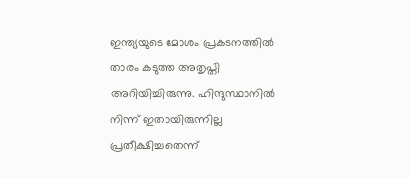ഇന്ത്യയുടെ മോശം പ്രകടനത്തില്‍ താരം കടുത്ത അതൃപ്തി അറിയിച്ചിരുന്നു. ഹിന്ദുസ്ഥാനില്‍ നിന്ന് ഇതായിരുന്നില്ല പ്രതീക്ഷിച്ചതെന്ന്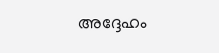അദ്ദേഹം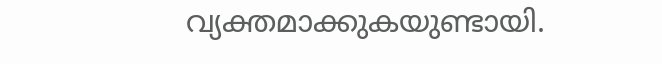വ്യക്തമാക്കുകയുണ്ടായി.